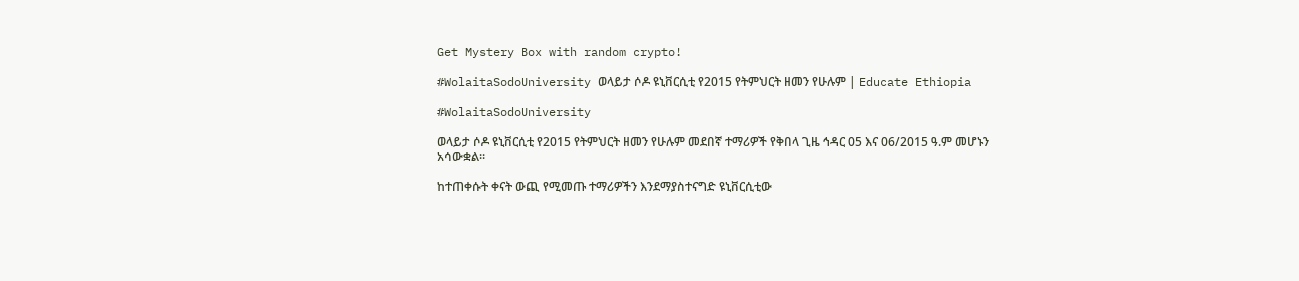Get Mystery Box with random crypto!

#WolaitaSodoUniversity ወላይታ ሶዶ ዩኒቨርሲቲ የ2015 የትምህርት ዘመን የሁሉም | Educate Ethiopia

#WolaitaSodoUniversity

ወላይታ ሶዶ ዩኒቨርሲቲ የ2015 የትምህርት ዘመን የሁሉም መደበኛ ተማሪዎች የቅበላ ጊዜ ኅዳር 05 እና 06/2015 ዓ.ም መሆኑን አሳውቋል።

ከተጠቀሱት ቀናት ውጪ የሚመጡ ተማሪዎችን እንደማያስተናግድ ዩኒቨርሲቲው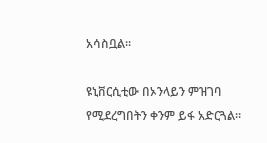አሳስቧል።

ዩኒቨርሲቲው በኦንላይን ምዝገባ የሚደረግበትን ቀንም ይፋ አድርጓል።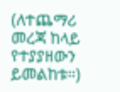(ለተጨማሪ መረጃ ከላይ የተያያዘውን ይመልከቱ።)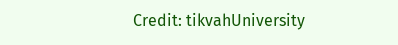Credit: tikvahUniversity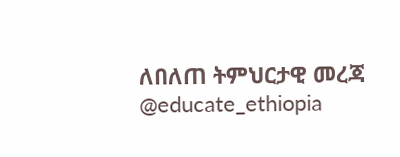ለበለጠ ትምህርታዊ መረጃ @educate_ethiopia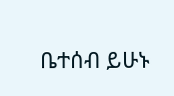ቤተሰብ ይሁኑ